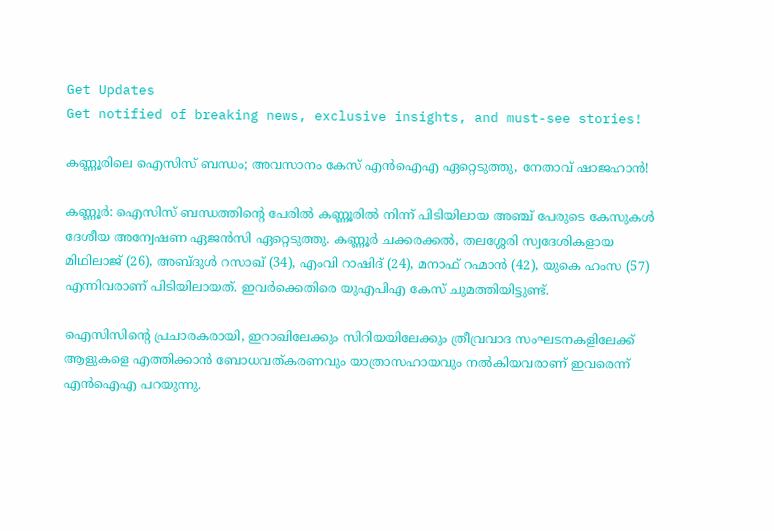Get Updates
Get notified of breaking news, exclusive insights, and must-see stories!

കണ്ണൂരിലെ ഐസിസ് ബന്ധം; അവസാനം കേസ് എൻഐഎ ഏറ്റെടുത്തു, നേതാവ് ഷാജഹാൻ!

കണ്ണൂർ: ഐസിസ് ബന്ധത്തിന്റെ പേരിൽ കണ്ണൂരിൽ നിന്ന് പിടിയിലായ അഞ്ച് പേരുടെ കേസുകൾ ദേശീയ അന്വേഷണ ഏജൻസി ഏറ്റെടുത്തു. കണ്ണൂര്‍ ചക്കരക്കല്‍, തലശ്ശേരി സ്വദേശികളായ മിഥിലാജ് (26), അബ്ദുള്‍ റസാഖ് (34), എംവി റാഷിദ് (24), മനാഫ് റഹ്മാന്‍ (42), യുകെ ഹംസ (57) എന്നിവരാണ് പിടിയിലായത്. ഇവർക്കെതിരെ യുഎപിഎ കേസ് ചുമത്തിയിട്ടുണ്ട്.

ഐസിസിന്റെ പ്രചാരകരായി, ഇറാഖിലേക്കും സിറിയയിലേക്കും ത്രീവ്രവാദ സംഘടനകളിലേക്ക് ആളുകളെ എത്തിക്കാന്‍ ബോധവത്കരണവും യാത്രാസഹായവും നല്‍കിയവരാണ് ഇവരെന്ന് എന്‍ഐഎ പറയുന്നു.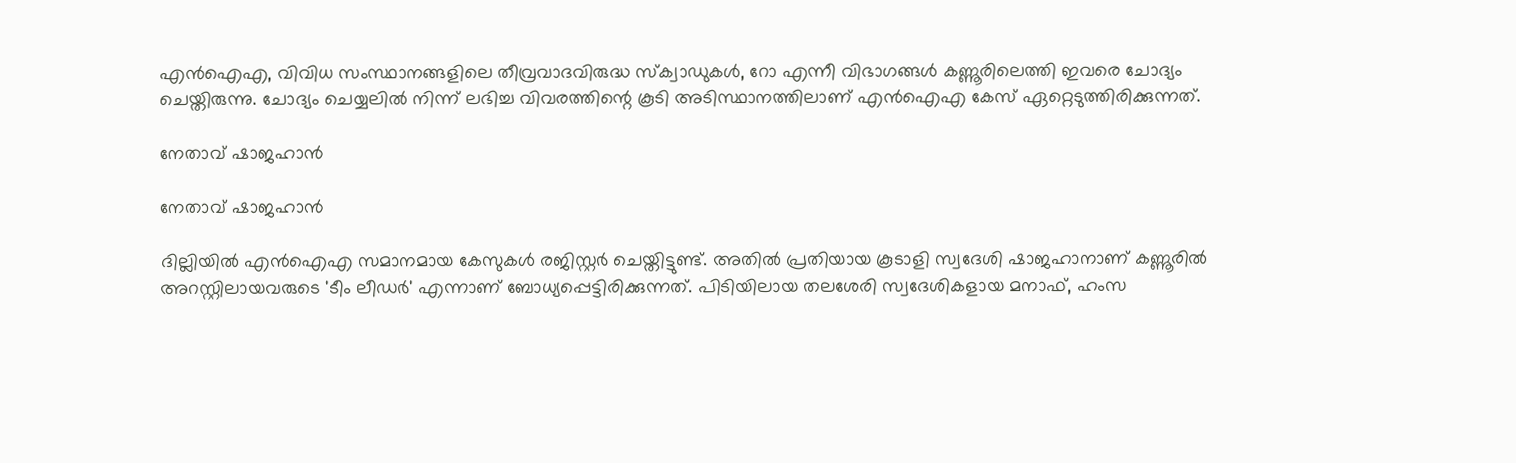എന്‍ഐഎ, വിവിധ സംസ്ഥാനങ്ങളിലെ തീവ്രവാദവിരുദ്ധ സ്‌ക്വാഡുകള്‍, റോ എന്നീ വിഭാഗങ്ങള്‍ കണ്ണൂരിലെത്തി ഇവരെ ചോദ്യം ചെയ്തിരുന്നു. ചോദ്യം ചെയ്യലിൽ നിന്ന് ലഭിച്ച വിവരത്തിന്റെ കൂടി അടിസ്ഥാനത്തിലാണ് എൻഐഎ കേസ് ഏറ്റെടുത്തിരിക്കുന്നത്.

നേതാവ് ഷാജഹാൻ

നേതാവ് ഷാജഹാൻ

ദില്ലിയില്‍ എന്‍ഐഎ സമാനമായ കേസുകള്‍ രജിസ്റ്റര്‍ ചെയ്തിട്ടുണ്ട്. അതില്‍ പ്രതിയായ കൂടാളി സ്വദേശി ഷാജഹാനാണ് കണ്ണൂരില്‍ അറസ്റ്റിലായവരുടെ 'ടീം ലീഡര്‍' എന്നാണ് ബോധ്യപ്പെട്ടിരിക്കുന്നത്. പിടിയിലായ തലശേരി സ്വദേശികളായ മനാഫ്, ഹംസ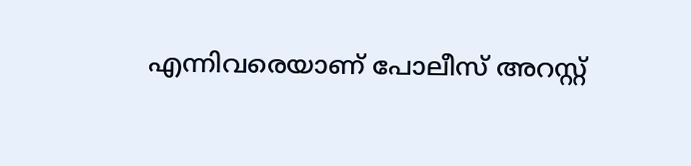എന്നിവരെയാണ് പോലീസ് അറസ്റ്റ്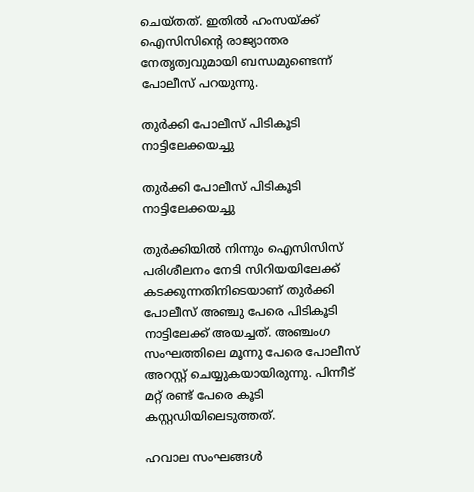ചെയ്തത്. ഇതില്‍ ഹംസയ്ക്ക് ഐസിസിന്റെ രാജ്യാന്തര നേതൃത്വവുമായി ബന്ധമുണ്ടെന്ന് പോലീസ് പറയുന്നു.

തുർക്കി പോലീസ് പിടികൂടി നാട്ടിലേക്കയച്ചു

തുർക്കി പോലീസ് പിടികൂടി നാട്ടിലേക്കയച്ചു

തുര്‍ക്കിയില്‍ നിന്നും ഐസിസിസ് പരിശീലനം നേടി സിറിയയിലേക്ക് കടക്കുന്നതിനിടെയാണ് തുര്‍ക്കി പോലീസ് അഞ്ചു പേരെ പിടികൂടി നാട്ടിലേക്ക് അയച്ചത്. അഞ്ചംഗ സംഘത്തിലെ മൂന്നു പേരെ പോലീസ് അറസ്റ്റ് ചെയ്യുകയായിരുന്നു. പിന്നീട് മറ്റ് രണ്ട് പേരെ കൂടി കസ്റ്റഡിയിലെടുത്തത്.

ഹവാല സംഘങ്ങൾ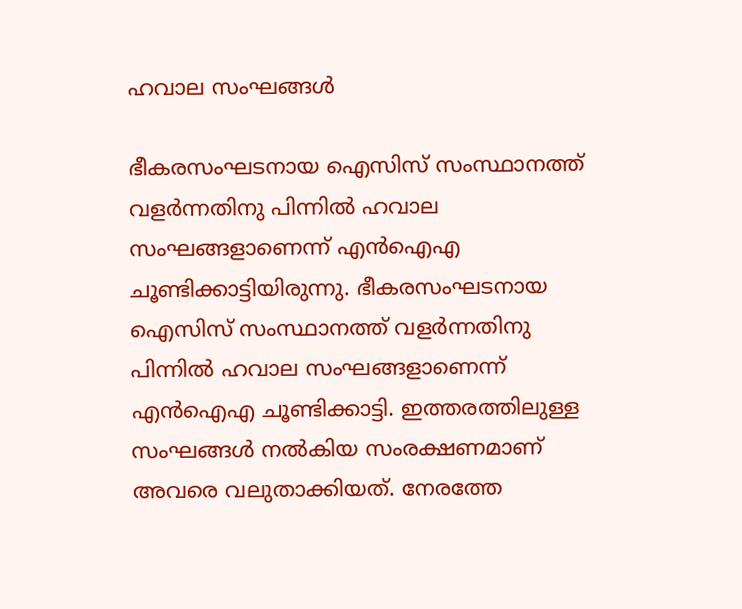ഹവാല സംഘങ്ങൾ

ഭീകരസംഘടനായ ഐസിസ് സംസ്ഥാനത്ത് വളര്‍ന്നതിനു പിന്നില്‍ ഹവാല സംഘങ്ങളാണെന്ന് എന്‍ഐഎ ചൂണ്ടിക്കാട്ടിയിരുന്നു. ഭീകരസംഘടനായ ഐസിസ് സംസ്ഥാനത്ത് വളര്‍ന്നതിനു പിന്നില്‍ ഹവാല സംഘങ്ങളാണെന്ന് എന്‍ഐഎ ചൂണ്ടിക്കാട്ടി. ഇത്തരത്തിലുള്ള സംഘങ്ങള്‍ നല്‍കിയ സംരക്ഷണമാണ് അവരെ വലുതാക്കിയത്. നേരത്തേ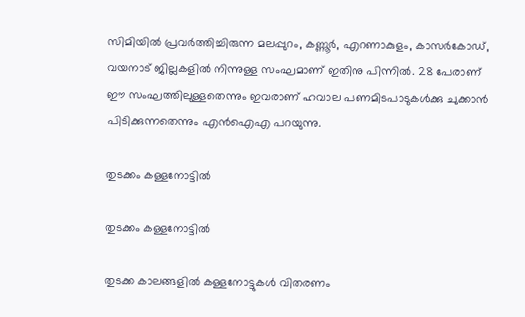സിമിയില്‍ പ്രവര്‍ത്തിച്ചിരുന്ന മലപ്പുറം, കണ്ണൂര്‍, എറണാകുളം, കാസര്‍കോഡ്, വയനാട് ജില്ലകളില്‍ നിന്നുള്ള സംഘമാണ് ഇതിനു പിന്നില്‍. 28 പേരാണ് ഈ സംഘത്തിലുള്ളതെന്നും ഇവരാണ് ഹവാല പണമിടപാടുകള്‍ക്കു ചുക്കാന്‍ പിടിക്കുന്നതെന്നും എന്‍ഐഎ പറയുന്നു.

തുടക്കം കള്ളനോട്ടിൽ

തുടക്കം കള്ളനോട്ടിൽ

തുടക്ക കാലങ്ങളില്‍ കള്ളനോട്ടുകള്‍ വിതരണം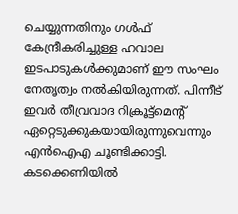ചെയ്യുന്നതിനും ഗള്‍ഫ് കേന്ദ്രീകരിച്ചുള്ള ഹവാല ഇടപാടുകള്‍ക്കുമാണ് ഈ സംഘം നേതൃത്വം നല്‍കിയിരുന്നത്. പിന്നീട് ഇവര്‍ തീവ്രവാദ റിക്രൂട്ട്‌മെന്റ് ഏറ്റെടുക്കുകയായിരുന്നുവെന്നും എന്‍ഐഎ ചൂണ്ടിക്കാട്ടി. കടക്കെണിയില്‍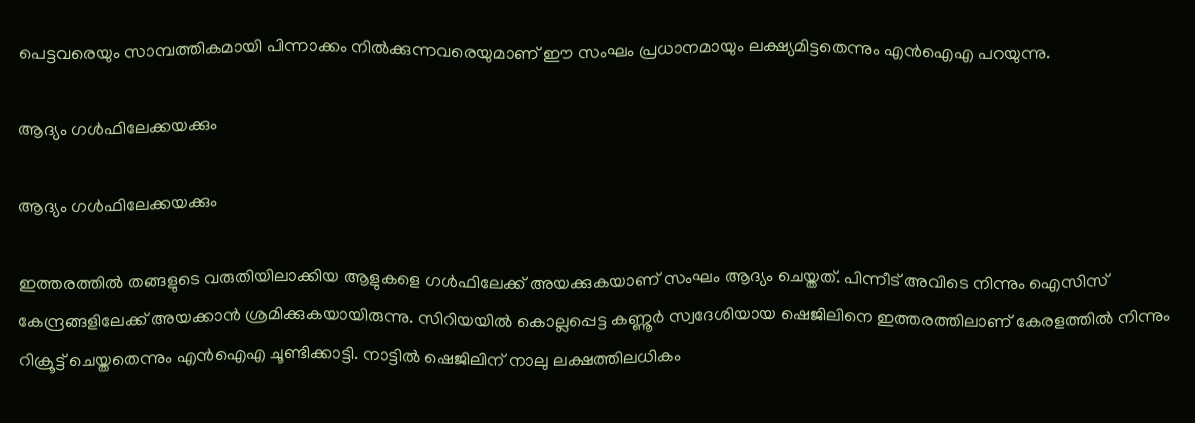പെട്ടവരെയും സാമ്പത്തികമായി പിന്നാക്കം നില്‍ക്കുന്നവരെയുമാണ് ഈ സംഘം പ്രധാനമായും ലക്ഷ്യമിട്ടതെന്നും എന്‍ഐഎ പറയുന്നു.

ആദ്യം ഗൾഫിലേക്കയക്കും

ആദ്യം ഗൾഫിലേക്കയക്കും

ഇത്തരത്തില്‍ തങ്ങളുടെ വരുതിയിലാക്കിയ ആളുകളെ ഗള്‍ഫിലേക്ക് അയക്കുകയാണ് സംഘം ആദ്യം ചെയ്തത്. പിന്നീട് അവിടെ നിന്നും ഐസിസ് കേന്ദ്രങ്ങളിലേക്ക് അയക്കാന്‍ ശ്രമിക്കുകയായിരുന്നു. സിറിയയില്‍ കൊല്ലപ്പെട്ട കണ്ണൂര്‍ സ്വദേശിയായ ഷെജിലിനെ ഇത്തരത്തിലാണ് കേരളത്തില്‍ നിന്നും റിക്രൂട്ട് ചെയ്തതെന്നും എന്‍ഐഎ ചൂണ്ടിക്കാട്ടി. നാട്ടില്‍ ഷെജിലിന് നാലു ലക്ഷത്തിലധികം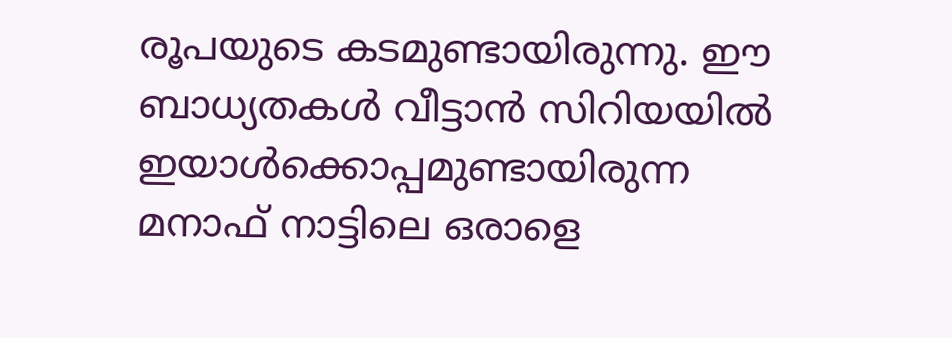രൂപയുടെ കടമുണ്ടായിരുന്നു. ഈ ബാധ്യതകള്‍ വീട്ടാന്‍ സിറിയയില്‍ ഇയാള്‍ക്കൊപ്പമുണ്ടായിരുന്ന മനാഫ് നാട്ടിലെ ഒരാളെ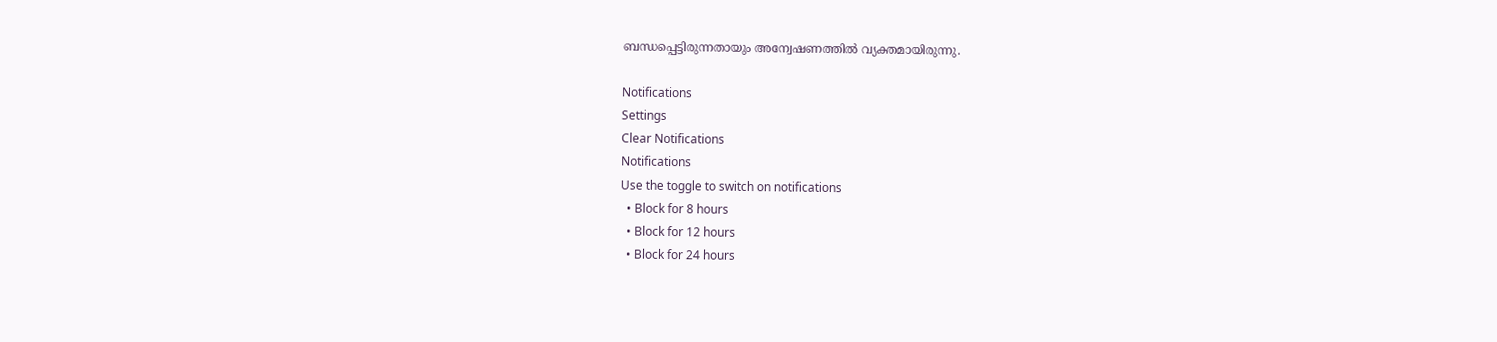ബന്ധപ്പെട്ടിരുന്നതായും അന്വേഷണത്തില്‍ വ്യക്തമായിരുന്നു.

Notifications
Settings
Clear Notifications
Notifications
Use the toggle to switch on notifications
  • Block for 8 hours
  • Block for 12 hours
  • Block for 24 hours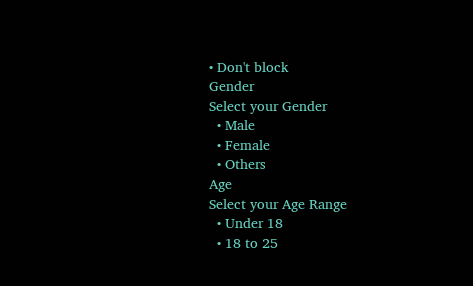• Don't block
Gender
Select your Gender
  • Male
  • Female
  • Others
Age
Select your Age Range
  • Under 18
  • 18 to 25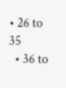• 26 to 35
  • 36 to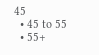45
  • 45 to 55
  • 55+